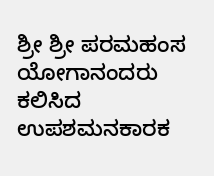ಶ್ರೀ ಶ್ರೀ ಪರಮಹಂಸ ಯೋಗಾನಂದರು ಕಲಿಸಿದ ಉಪಶಮನಕಾರಕ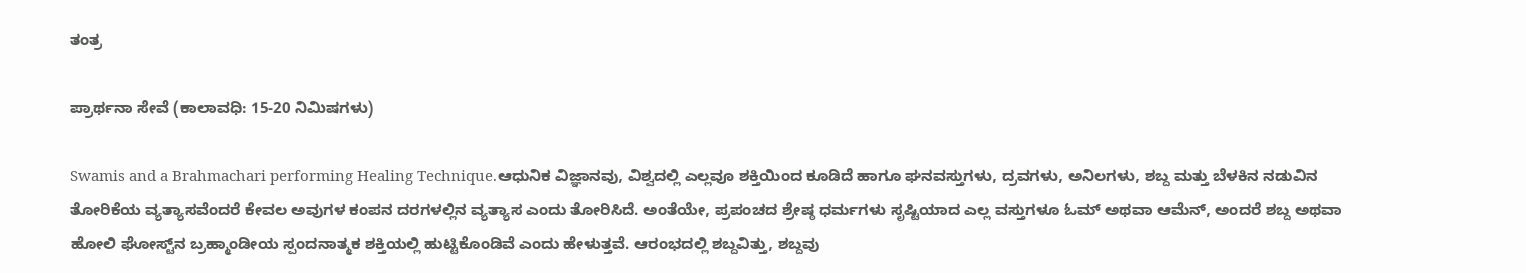ತಂತ್ರ

ಪ್ರಾರ್ಥನಾ ಸೇವೆ (ಕಾಲಾವಧಿ: 15-20 ನಿಮಿಷಗಳು)

Swamis and a Brahmachari performing Healing Technique.ಆಧುನಿಕ ವಿಜ್ಞಾನವು, ವಿಶ್ವದಲ್ಲಿ ಎಲ್ಲವೂ ಶಕ್ತಿಯಿಂದ ಕೂಡಿದೆ ಹಾಗೂ ಘನವಸ್ತುಗಳು, ದ್ರವಗಳು, ಅನಿಲಗಳು, ಶಬ್ದ ಮತ್ತು ಬೆಳಕಿನ ನಡುವಿನ ತೋರಿಕೆಯ ವ್ಯತ್ಯಾಸವೆಂದರೆ ಕೇವಲ ಅವುಗಳ ಕಂಪನ ದರಗಳಲ್ಲಿನ ವ್ಯತ್ಯಾಸ ಎಂದು ತೋರಿಸಿದೆ. ಅಂತೆಯೇ, ಪ್ರಪಂಚದ ಶ್ರೇಷ್ಠ ಧರ್ಮಗಳು ಸೃಷ್ಟಿಯಾದ ಎಲ್ಲ ವಸ್ತುಗಳೂ ಓಮ್ ಅಥವಾ ಆಮೆನ್, ಅಂದರೆ ಶಬ್ದ ಅಥವಾ ಹೋಲಿ ಘೋಸ್ಟ್‌ನ ಬ್ರಹ್ಮಾಂಡೀಯ ಸ್ಪಂದನಾತ್ಮಕ ಶಕ್ತಿಯಲ್ಲಿ ಹುಟ್ಟಿಕೊಂಡಿವೆ ಎಂದು ಹೇಳುತ್ತವೆ. ಆರಂಭದಲ್ಲಿ ಶಬ್ದವಿತ್ತು, ಶಬ್ದವು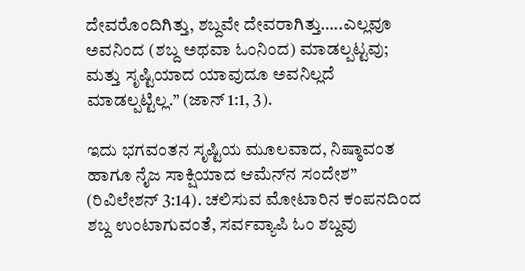ದೇವರೊಂದಿಗಿತ್ತು, ಶಬ್ದವೇ ದೇವರಾಗಿತ್ತು…..ಎಲ್ಲವೂ ಅವನಿಂದ (ಶಬ್ದ ಅಥವಾ ಓಂನಿಂದ) ಮಾಡಲ್ಪಟ್ಟವು; ಮತ್ತು ಸೃಷ್ಟಿಯಾದ ಯಾವುದೂ ಅವನಿಲ್ಲದೆ ಮಾಡಲ್ಪಟ್ಟಿಲ್ಲ.” (ಜಾನ್ 1:1, 3).

ಇದು ಭಗವಂತನ ಸೃಷ್ಟಿಯ ಮೂಲವಾದ, ನಿಷ್ಠಾವಂತ ಹಾಗೂ ನೈಜ ಸಾಕ್ಷಿಯಾದ ಆಮೆನ್‌ನ ಸಂದೇಶ” (ರಿವಿಲೇಶನ್ 3:14). ಚಲಿಸುವ ಮೋಟಾರಿನ ಕಂಪನದಿಂದ ಶಬ್ದ ಉಂಟಾಗುವಂತೆ, ಸರ್ವವ್ಯಾಪಿ ಓಂ ಶಬ್ದವು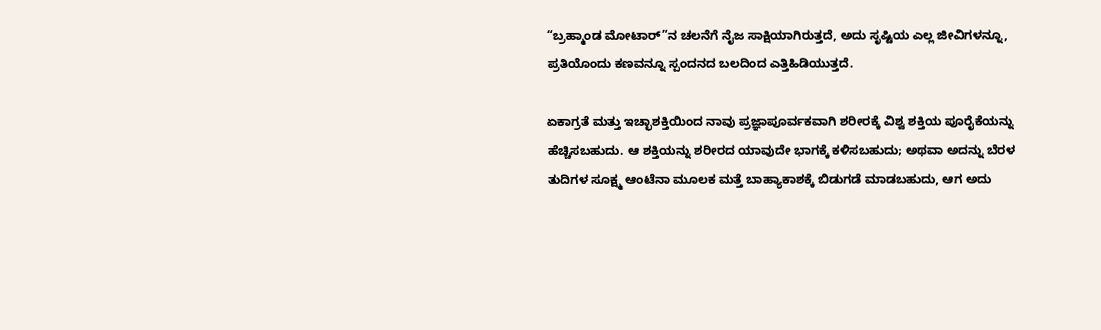“ಬ್ರಹ್ಮಾಂಡ ಮೋಟಾರ್”ನ ಚಲನೆಗೆ ನೈಜ ಸಾಕ್ಷಿಯಾಗಿರುತ್ತದೆ, ಅದು ಸೃಷ್ಟಿಯ ಎಲ್ಲ ಜೀವಿಗಳನ್ನೂ, ಪ್ರತಿಯೊಂದು ಕಣವನ್ನೂ ಸ್ಪಂದನದ ಬಲದಿಂದ ಎತ್ತಿಹಿಡಿಯುತ್ತದೆ.

ಏಕಾಗ್ರತೆ ಮತ್ತು ಇಚ್ಛಾಶಕ್ತಿಯಿಂದ ನಾವು ಪ್ರಜ್ಞಾಪೂರ್ವಕವಾಗಿ ಶರೀರಕ್ಕೆ ವಿಶ್ವ ಶಕ್ತಿಯ ಪೂರೈಕೆಯನ್ನು ಹೆಚ್ಚಿಸಬಹುದು. ಆ ಶಕ್ತಿಯನ್ನು ಶರೀರದ ಯಾವುದೇ ಭಾಗಕ್ಕೆ ಕಳಿಸಬಹುದು; ಅಥವಾ ಅದನ್ನು ಬೆರಳ ತುದಿಗಳ ಸೂಕ್ಷ್ಮ ಆಂಟೆನಾ ಮೂಲಕ ಮತ್ತೆ ಬಾಹ್ಯಾಕಾಶಕ್ಕೆ ಬಿಡುಗಡೆ ಮಾಡಬಹುದು, ಆಗ ಅದು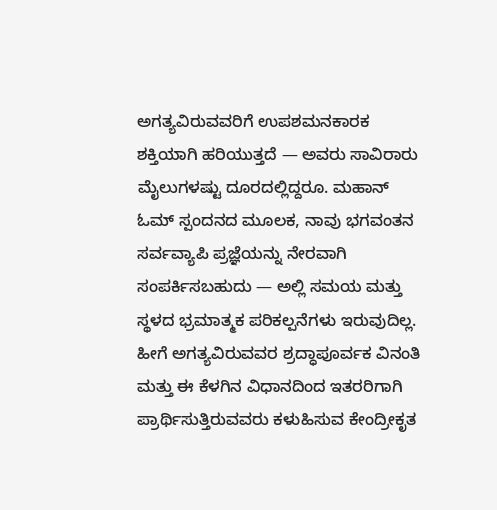ಅಗತ್ಯವಿರುವವರಿಗೆ ಉಪಶಮನಕಾರಕ ಶಕ್ತಿಯಾಗಿ ಹರಿಯುತ್ತದೆ — ಅವರು ಸಾವಿರಾರು ಮೈಲುಗಳಷ್ಟು ದೂರದಲ್ಲಿದ್ದರೂ. ಮಹಾನ್ ಓಮ್ ಸ್ಪಂದನದ ಮೂಲಕ, ನಾವು ಭಗವಂತನ ಸರ್ವವ್ಯಾಪಿ ಪ್ರಜ್ಞೆಯನ್ನು ನೇರವಾಗಿ ಸಂಪರ್ಕಿಸಬಹುದು — ಅಲ್ಲಿ ಸಮಯ ಮತ್ತು ಸ್ಥಳದ ಭ್ರಮಾತ್ಮಕ ಪರಿಕಲ್ಪನೆಗಳು ಇರುವುದಿಲ್ಲ. ಹೀಗೆ ಅಗತ್ಯವಿರುವವರ ಶ್ರದ್ಧಾಪೂರ್ವಕ ವಿನಂತಿ ಮತ್ತು ಈ ಕೆಳಗಿನ ವಿಧಾನದಿಂದ ಇತರರಿಗಾಗಿ ಪ್ರಾರ್ಥಿಸುತ್ತಿರುವವರು ಕಳುಹಿಸುವ ಕೇಂದ್ರೀಕೃತ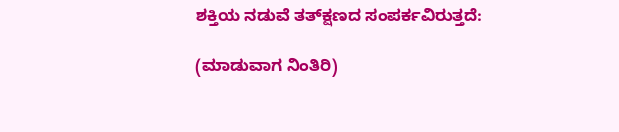ಶಕ್ತಿಯ ನಡುವೆ ತತ್‌ಕ್ಷಣದ ಸಂಪರ್ಕವಿರುತ್ತದೆ:

(ಮಾಡುವಾಗ ನಿಂತಿರಿ)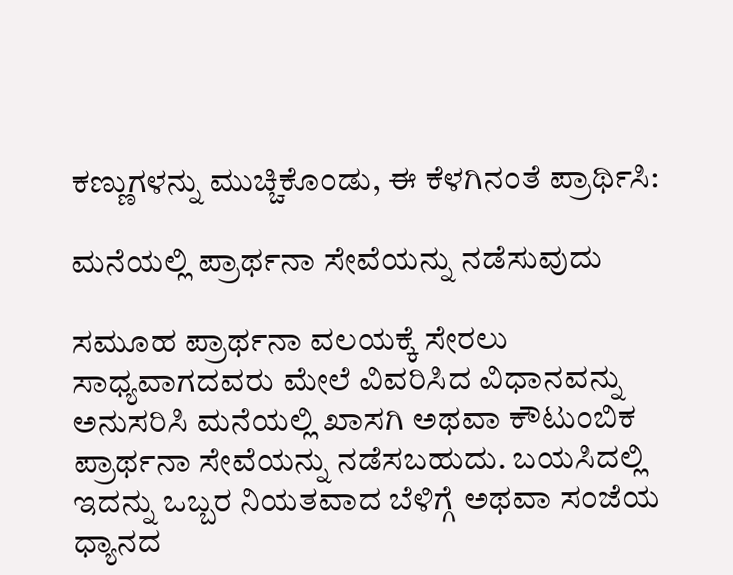ಕಣ್ಣುಗಳನ್ನು ಮುಚ್ಚಿಕೊಂಡು, ಈ ಕೆಳಗಿನಂತೆ ಪ್ರಾರ್ಥಿಸಿ:

ಮನೆಯಲ್ಲಿ ಪ್ರಾರ್ಥನಾ ಸೇವೆಯನ್ನು ನಡೆಸುವುದು

ಸಮೂಹ ಪ್ರಾರ್ಥನಾ ವಲಯಕ್ಕೆ ಸೇರಲು ಸಾಧ್ಯವಾಗದವರು ಮೇಲೆ ವಿವರಿಸಿದ ವಿಧಾನವನ್ನು ಅನುಸರಿಸಿ ಮನೆಯಲ್ಲಿ ಖಾಸಗಿ ಅಥವಾ ಕೌಟುಂಬಿಕ ಪ್ರಾರ್ಥನಾ ಸೇವೆಯನ್ನು ನಡೆಸಬಹುದು. ಬಯಸಿದಲ್ಲಿ ಇದನ್ನು ಒಬ್ಬರ ನಿಯತವಾದ ಬೆಳಿಗ್ಗೆ ಅಥವಾ ಸಂಜೆಯ ಧ್ಯಾನದ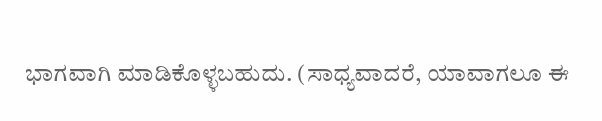ಭಾಗವಾಗಿ ಮಾಡಿಕೊಳ್ಳಬಹುದು. (ಸಾಧ್ಯವಾದರೆ, ಯಾವಾಗಲೂ ಈ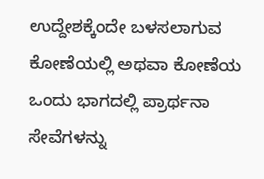ಉದ್ದೇಶಕ್ಕೆಂದೇ ಬಳಸಲಾಗುವ ಕೋಣೆಯಲ್ಲಿ ಅಥವಾ ಕೋಣೆಯ ಒಂದು ಭಾಗದಲ್ಲಿ ಪ್ರಾರ್ಥನಾ ಸೇವೆಗಳನ್ನು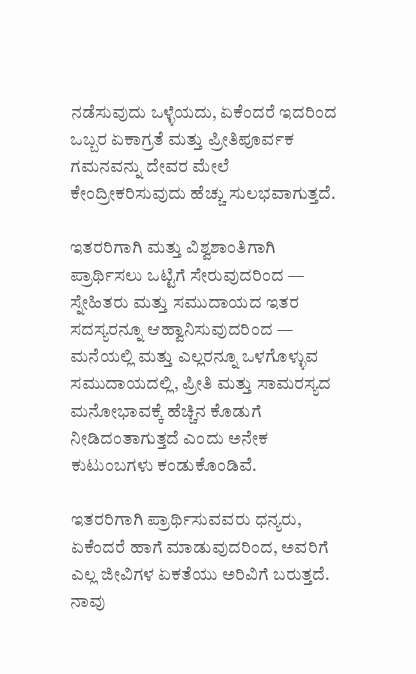ನಡೆಸುವುದು ಒಳ್ಳೆಯದು, ಏಕೆಂದರೆ ಇದರಿಂದ ಒಬ್ಬರ ಏಕಾಗ್ರತೆ ಮತ್ತು ಪ್ರೀತಿಪೂರ್ವಕ ಗಮನವನ್ನು ದೇವರ ಮೇಲೆ ಕೇಂದ್ರೀಕರಿಸುವುದು ಹೆಚ್ಚು ಸುಲಭವಾಗುತ್ತದೆ.

ಇತರರಿಗಾಗಿ ಮತ್ತು ವಿಶ್ವಶಾಂತಿಗಾಗಿ ಪ್ರಾರ್ಥಿಸಲು ಒಟ್ಟಿಗೆ ಸೇರುವುದರಿಂದ — ಸ್ನೇಹಿತರು ಮತ್ತು ಸಮುದಾಯದ ಇತರ ಸದಸ್ಯರನ್ನೂ ಆಹ್ವಾನಿಸುವುದರಿಂದ — ಮನೆಯಲ್ಲಿ ಮತ್ತು ಎಲ್ಲರನ್ನೂ ಒಳಗೊಳ್ಳುವ ಸಮುದಾಯದಲ್ಲಿ, ಪ್ರೀತಿ ಮತ್ತು ಸಾಮರಸ್ಯದ ಮನೋಭಾವಕ್ಕೆ ಹೆಚ್ಚಿನ ಕೊಡುಗೆ ನೀಡಿದಂತಾಗುತ್ತದೆ ಎಂದು ಅನೇಕ ಕುಟುಂಬಗಳು ಕಂಡುಕೊಂಡಿವೆ.

ಇತರರಿಗಾಗಿ ಪ್ರಾರ್ಥಿಸುವವರು ಧನ್ಯರು, ಏಕೆಂದರೆ ಹಾಗೆ ಮಾಡುವುದರಿಂದ, ಅವರಿಗೆ ಎಲ್ಲ ಜೀವಿಗಳ ಏಕತೆಯು ಅರಿವಿಗೆ ಬರುತ್ತದೆ. ನಾವು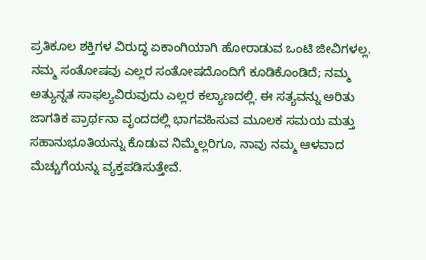ಪ್ರತಿಕೂಲ ಶಕ್ತಿಗಳ ವಿರುದ್ಧ ಏಕಾಂಗಿಯಾಗಿ ಹೋರಾಡುವ ಒಂಟಿ ಜೀವಿಗಳಲ್ಲ. ನಮ್ಮ ಸಂತೋಷವು ಎಲ್ಲರ ಸಂತೋಷದೊಂದಿಗೆ ಕೂಡಿಕೊಂಡಿದೆ; ನಮ್ಮ ಅತ್ಯುನ್ನತ ಸಾಫಲ್ಯವಿರುವುದು ಎಲ್ಲರ ಕಲ್ಯಾಣದಲ್ಲಿ. ಈ ಸತ್ಯವನ್ನು ಅರಿತು ಜಾಗತಿಕ ಪ್ರಾರ್ಥನಾ ವೃಂದದಲ್ಲಿ ಭಾಗವಹಿಸುವ ಮೂಲಕ ಸಮಯ ಮತ್ತು ಸಹಾನುಭೂತಿಯನ್ನು ಕೊಡುವ ನಿಮ್ಮೆಲ್ಲರಿಗೂ, ನಾವು ನಮ್ಮ ಆಳವಾದ ಮೆಚ್ಚುಗೆಯನ್ನು ವ್ಯಕ್ತಪಡಿಸುತ್ತೇವೆ.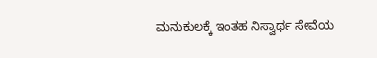ಮನುಕುಲಕ್ಕೆ ಇಂತಹ ನಿಸ್ವಾರ್ಥ ಸೇವೆಯ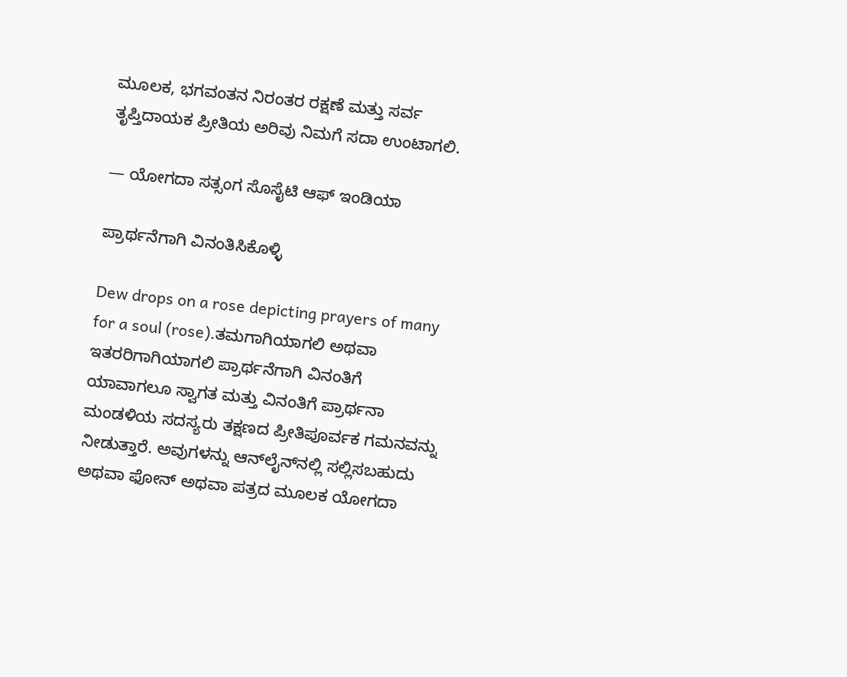ಮೂಲಕ, ಭಗವಂತನ ನಿರಂತರ ರಕ್ಷಣೆ ಮತ್ತು ಸರ್ವ ತೃಪ್ತಿದಾಯಕ ಪ್ರೀತಿಯ ಅರಿವು ನಿಮಗೆ ಸದಾ ಉಂಟಾಗಲಿ.

— ಯೋಗದಾ ಸತ್ಸಂಗ ಸೊಸೈಟಿ ಆಫ್ ಇಂಡಿಯಾ

ಪ್ರಾರ್ಥನೆಗಾಗಿ ವಿನಂತಿಸಿಕೊಳ್ಳಿ

Dew drops on a rose depicting prayers of many for a soul (rose).ತಮಗಾಗಿಯಾಗಲಿ ಅಥವಾ ಇತರರಿಗಾಗಿಯಾಗಲಿ ಪ್ರಾರ್ಥನೆಗಾಗಿ ವಿನಂತಿಗೆ ಯಾವಾಗಲೂ ಸ್ವಾಗತ ಮತ್ತು ವಿನಂತಿಗೆ ಪ್ರಾರ್ಥನಾ ಮಂಡಳಿಯ ಸದಸ್ಯರು ತಕ್ಷಣದ ಪ್ರೀತಿಪೂರ್ವಕ ಗಮನವನ್ನು ನೀಡುತ್ತಾರೆ. ಅವುಗಳನ್ನು ಆನ್‌ಲೈನ್‌ನಲ್ಲಿ ಸಲ್ಲಿಸಬಹುದು ಅಥವಾ ಫೋನ್ ಅಥವಾ ಪತ್ರದ ಮೂಲಕ ಯೋಗದಾ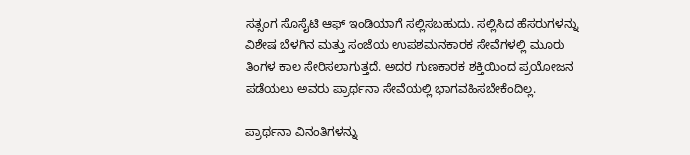ಸತ್ಸಂಗ ಸೊಸೈಟಿ ಆಫ್ ಇಂಡಿಯಾಗೆ ಸಲ್ಲಿಸಬಹುದು. ಸಲ್ಲಿಸಿದ ಹೆಸರುಗಳನ್ನು ವಿಶೇಷ ಬೆಳಗಿನ ಮತ್ತು ಸಂಜೆಯ ಉಪಶಮನಕಾರಕ ಸೇವೆಗಳಲ್ಲಿ ಮೂರು ತಿಂಗಳ ಕಾಲ ಸೇರಿಸಲಾಗುತ್ತದೆ. ಅದರ ಗುಣಕಾರಕ ಶಕ್ತಿಯಿಂದ ಪ್ರಯೋಜನ ಪಡೆಯಲು ಅವರು ಪ್ರಾರ್ಥನಾ ಸೇವೆಯಲ್ಲಿ ಭಾಗವಹಿಸಬೇಕೆಂದಿಲ್ಲ.

ಪ್ರಾರ್ಥನಾ ವಿನಂತಿಗಳನ್ನು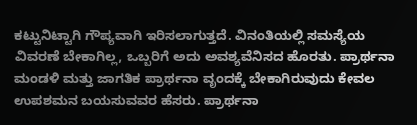ಕಟ್ಟುನಿಟ್ಟಾಗಿ ಗೌಪ್ಯವಾಗಿ ಇರಿಸಲಾಗುತ್ತದೆ. ವಿನಂತಿಯಲ್ಲಿ ಸಮಸ್ಯೆಯ ವಿವರಣೆ ಬೇಕಾಗಿಲ್ಲ, ಒಬ್ಬರಿಗೆ ಅದು ಅವಶ್ಯವೆನಿಸದ ಹೊರತು. ಪ್ರಾರ್ಥನಾ ಮಂಡಳಿ ಮತ್ತು ಜಾಗತಿಕ ಪ್ರಾರ್ಥನಾ ವೃಂದಕ್ಕೆ ಬೇಕಾಗಿರುವುದು ಕೇವಲ ಉಪಶಮನ ಬಯಸುವವರ ಹೆಸರು. ಪ್ರಾರ್ಥನಾ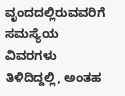ವೃಂದದಲ್ಲಿರುವವರಿಗೆ ಸಮಸ್ಯೆಯ ವಿವರಗಳು ತಿಳಿದಿದ್ದಲ್ಲಿ, ಅಂತಹ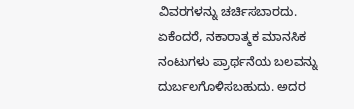ವಿವರಗಳನ್ನು ಚರ್ಚಿಸಬಾರದು. ಏಕೆಂದರೆ, ನಕಾರಾತ್ಮಕ ಮಾನಸಿಕ ನಂಟುಗಳು ಪ್ರಾರ್ಥನೆಯ ಬಲವನ್ನು ದುರ್ಬಲಗೊಳಿಸಬಹುದು. ಅದರ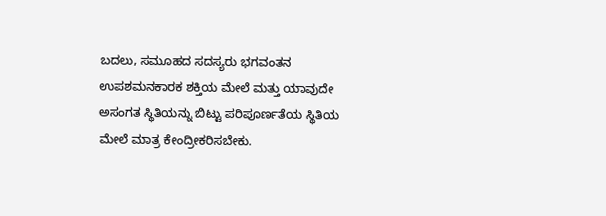ಬದಲು, ಸಮೂಹದ ಸದಸ್ಯರು ಭಗವಂತನ ಉಪಶಮನಕಾರಕ ಶಕ್ತಿಯ ಮೇಲೆ ಮತ್ತು ಯಾವುದೇ ಅಸಂಗತ ಸ್ಥಿತಿಯನ್ನು ಬಿಟ್ಟು ಪರಿಪೂರ್ಣತೆಯ ಸ್ಥಿತಿಯ ಮೇಲೆ ಮಾತ್ರ ಕೇಂದ್ರೀಕರಿಸಬೇಕು.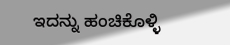ಇದನ್ನು ಹಂಚಿಕೊಳ್ಳಿ